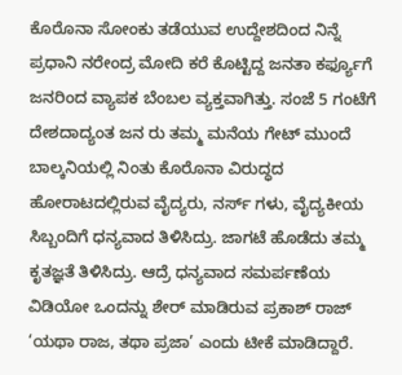ಕೊರೊನಾ ಸೋಂಕು ತಡೆಯುವ ಉದ್ದೇಶದಿಂದ ನಿನ್ನೆ ಪ್ರಧಾನಿ ನರೇಂದ್ರ ಮೋದಿ ಕರೆ ಕೊಟ್ಟಿದ್ದ ಜನತಾ ಕರ್ಫ್ಯೂಗೆ ಜನರಿಂದ ವ್ಯಾಪಕ ಬೆಂಬಲ ವ್ಯಕ್ತವಾಗಿತ್ತು. ಸಂಜೆ 5 ಗಂಟೆಗೆ ದೇಶದಾದ್ಯಂತ ಜನ ರು ತಮ್ಮ ಮನೆಯ ಗೇಟ್ ಮುಂದೆ ಬಾಲ್ಕನಿಯಲ್ಲಿ ನಿಂತು ಕೊರೊನಾ ವಿರುದ್ಧದ ಹೋರಾಟದಲ್ಲಿರುವ ವೈದ್ಯರು, ನರ್ಸ್ ಗಳು, ವೈದ್ಯಕೀಯ ಸಿಬ್ಬಂದಿಗೆ ಧನ್ಯವಾದ ತಿಳಿಸಿದ್ರು. ಜಾಗಟೆ ಹೊಡೆದು ತಮ್ಮ ಕೃತಜ್ಞತೆ ತಿಳಿಸಿದ್ರು. ಆದ್ರೆ ಧನ್ಯವಾದ ಸಮರ್ಪಣೆಯ ವಿಡಿಯೋ ಒಂದನ್ನು ಶೇರ್ ಮಾಡಿರುವ ಪ್ರಕಾಶ್ ರಾಜ್ ‘ಯಥಾ ರಾಜ, ತಥಾ ಪ್ರಜಾ’ ಎಂದು ಟೀಕೆ ಮಾಡಿದ್ದಾರೆ.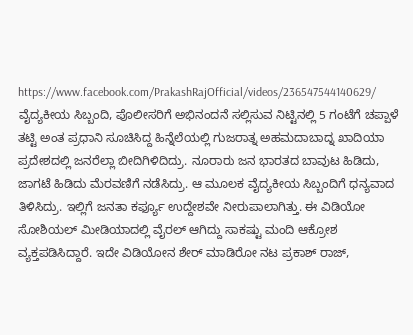https://www.facebook.com/PrakashRajOfficial/videos/236547544140629/
ವೈದ್ಯಕೀಯ ಸಿಬ್ಬಂದಿ, ಪೊಲೀಸರಿಗೆ ಅಭಿನಂದನೆ ಸಲ್ಲಿಸುವ ನಿಟ್ಟಿನಲ್ಲಿ 5 ಗಂಟೆಗೆ ಚಪ್ಪಾಳೆ ತಟ್ಟಿ ಅಂತ ಪ್ರಧಾನಿ ಸೂಚಿಸಿದ್ದ ಹಿನ್ನೆಲೆಯಲ್ಲಿ ಗುಜರಾತ್ನ ಅಹಮದಾಬಾದ್ನ ಖಾದಿಯಾ ಪ್ರದೇಶದಲ್ಲಿ ಜನರೆಲ್ಲಾ ಬೀದಿಗಿಳಿದಿದ್ರು. ನೂರಾರು ಜನ ಭಾರತದ ಬಾವುಟ ಹಿಡಿದು, ಜಾಗಟೆ ಹಿಡಿದು ಮೆರವಣಿಗೆ ನಡೆಸಿದ್ರು. ಆ ಮೂಲಕ ವೈದ್ಯಕೀಯ ಸಿಬ್ಬಂದಿಗೆ ಧನ್ಯವಾದ ತಿಳಿಸಿದ್ರು. ಇಲ್ಲಿಗೆ ಜನತಾ ಕರ್ಫ್ಯೂ ಉದ್ದೇಶವೇ ನೀರುಪಾಲಾಗಿತ್ತು. ಈ ವಿಡಿಯೋ ಸೋಶಿಯಲ್ ಮೀಡಿಯಾದಲ್ಲಿ ವೈರಲ್ ಆಗಿದ್ದು ಸಾಕಷ್ಟು ಮಂದಿ ಆಕ್ರೋಶ ವ್ಯಕ್ತಪಡಿಸಿದ್ದಾರೆ. ಇದೇ ವಿಡಿಯೋನ ಶೇರ್ ಮಾಡಿರೋ ನಟ ಪ್ರಕಾಶ್ ರಾಜ್,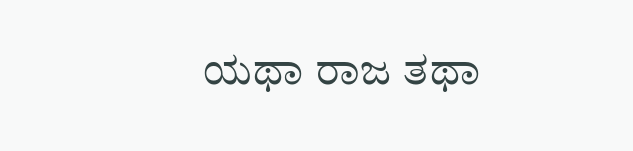ಯಥಾ ರಾಜ ತಥಾ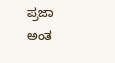ಪ್ರಜಾ ಅಂತ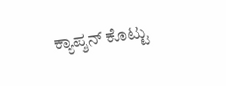ಕ್ಯಾಪ್ಶನ್ ಕೊಟ್ಟು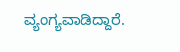ವ್ಯಂಗ್ಯವಾಡಿದ್ದಾರೆ.